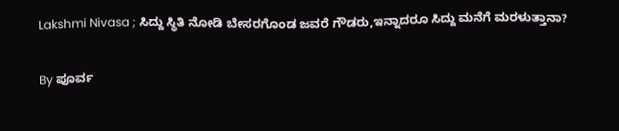Lakshmi Nivasa ; ಸಿದ್ದು ಸ್ಥಿತಿ ನೋಡಿ ಬೇಸರಗೊಂಡ ಜವರೆ ಗೌಡರು,ಇನ್ನಾದರೂ ಸಿದ್ದು ಮನೆಗೆ ಮರಳುತ್ತಾನಾ?

By ಪೂರ್ವ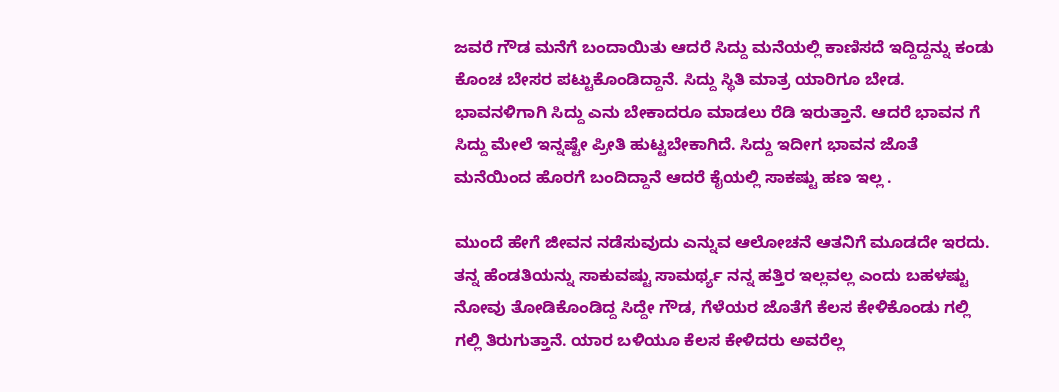ಜವರೆ ಗೌಡ ಮನೆಗೆ ಬಂದಾಯಿತು ಆದರೆ ಸಿದ್ದು ಮನೆಯಲ್ಲಿ ಕಾಣಿಸದೆ ಇದ್ದಿದ್ದನ್ನು ಕಂಡು ಕೊಂಚ ಬೇಸರ ಪಟ್ಟುಕೊಂಡಿದ್ದಾನೆ. ಸಿದ್ದು ಸ್ಥಿತಿ ಮಾತ್ರ ಯಾರಿಗೂ ಬೇಡ. ಭಾವನಳಿಗಾಗಿ ಸಿದ್ದು ಎನು ಬೇಕಾದರೂ ಮಾಡಲು ರೆಡಿ ಇರುತ್ತಾನೆ. ಆದರೆ ಭಾವನ ಗೆ ಸಿದ್ದು ಮೇಲೆ ಇನ್ನಷ್ಟೇ ಪ್ರೀತಿ ಹುಟ್ಟಬೇಕಾಗಿದೆ. ಸಿದ್ದು ಇದೀಗ ಭಾವನ ಜೊತೆ ಮನೆಯಿಂದ ಹೊರಗೆ ಬಂದಿದ್ದಾನೆ ಆದರೆ ಕೈಯಲ್ಲಿ ಸಾಕಷ್ಟು ಹಣ ಇಲ್ಲ .

ಮುಂದೆ ಹೇಗೆ ಜೀವನ ನಡೆಸುವುದು ಎನ್ನುವ ಆಲೋಚನೆ ಆತನಿಗೆ ಮೂಡದೇ ಇರದು. ತನ್ನ ಹೆಂಡತಿಯನ್ನು ಸಾಕುವಷ್ಟು ಸಾಮರ್ಥ್ಯ ನನ್ನ ಹತ್ತಿರ ಇಲ್ಲವಲ್ಲ ಎಂದು ಬಹಳಷ್ಟು ನೋವು ತೋಡಿಕೊಂಡಿದ್ದ ಸಿದ್ದೇ ಗೌಡ, ಗೆಳೆಯರ ಜೊತೆಗೆ ಕೆಲಸ ಕೇಳಿಕೊಂಡು ಗಲ್ಲಿ ಗಲ್ಲಿ ತಿರುಗುತ್ತಾನೆ. ಯಾರ ಬಳಿಯೂ ಕೆಲಸ ಕೇಳಿದರು ಅವರೆಲ್ಲ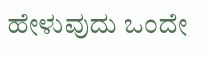ಹೇಳುವುದು ಒಂದೇ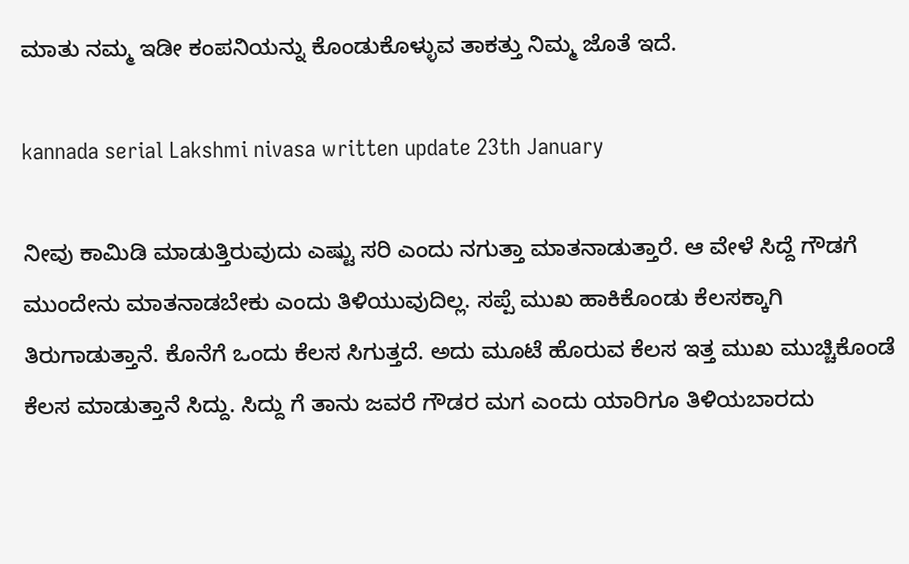ಮಾತು ನಮ್ಮ ಇಡೀ ಕಂಪನಿಯನ್ನು ಕೊಂಡುಕೊಳ್ಳುವ ತಾಕತ್ತು ನಿಮ್ಮ ಜೊತೆ ಇದೆ.

kannada serial Lakshmi nivasa written update 23th January

ನೀವು ಕಾಮಿಡಿ ಮಾಡುತ್ತಿರುವುದು ಎಷ್ಟು ಸರಿ ಎಂದು ನಗುತ್ತಾ ಮಾತನಾಡುತ್ತಾರೆ. ಆ ವೇಳೆ ಸಿದ್ದೆ ಗೌಡಗೆ ಮುಂದೇನು ಮಾತನಾಡಬೇಕು ಎಂದು ತಿಳಿಯುವುದಿಲ್ಲ. ಸಪ್ಪೆ ಮುಖ ಹಾಕಿಕೊಂಡು ಕೆಲಸಕ್ಕಾಗಿ ತಿರುಗಾಡುತ್ತಾನೆ. ಕೊನೆಗೆ ಒಂದು ಕೆಲಸ ಸಿಗುತ್ತದೆ. ಅದು ಮೂಟೆ ಹೊರುವ ಕೆಲಸ ಇತ್ತ ಮುಖ ಮುಚ್ಚಿಕೊಂಡೆ ಕೆಲಸ ಮಾಡುತ್ತಾನೆ ಸಿದ್ದು. ಸಿದ್ದು ಗೆ ತಾನು ಜವರೆ ಗೌಡರ ಮಗ ಎಂದು ಯಾರಿಗೂ ತಿಳಿಯಬಾರದು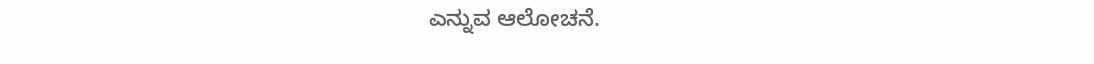ಎನ್ನುವ ಆಲೋಚನೆ.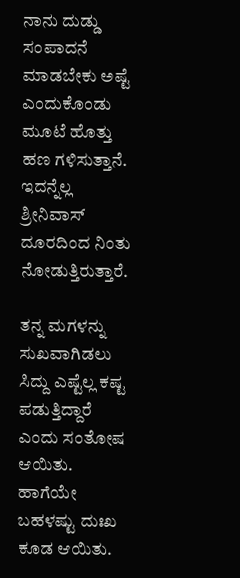ನಾನು ದುಡ್ಡು ಸಂಪಾದನೆ ಮಾಡಬೇಕು ಅಷ್ಟೆ ಎಂದುಕೊಂಡು ಮೂಟೆ ಹೊತ್ತು ಹಣ ಗಳಿಸುತ್ತಾನೆ. ಇದನ್ನೆಲ್ಲ ಶ್ರೀನಿವಾಸ್ ದೂರದಿಂದ ನಿಂತು ನೋಡುತ್ತಿರುತ್ತಾರೆ.

ತನ್ನ ಮಗಳನ್ನು ಸುಖವಾಗಿಡಲು ಸಿದ್ದು ಎಷ್ಟೆಲ್ಲ ಕಷ್ಟ ಪಡುತ್ತಿದ್ದಾರೆ ಎಂದು ಸಂತೋಷ ಆಯಿತು. ಹಾಗೆಯೇ ಬಹಳಷ್ಟು ದುಃಖ ಕೂಡ ಆಯಿತು.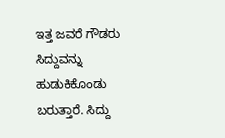ಇತ್ತ ಜವರೆ ಗೌಡರು ಸಿದ್ದುವನ್ನು ಹುಡುಕಿಕೊಂಡು ಬರುತ್ತಾರೆ. ಸಿದ್ದು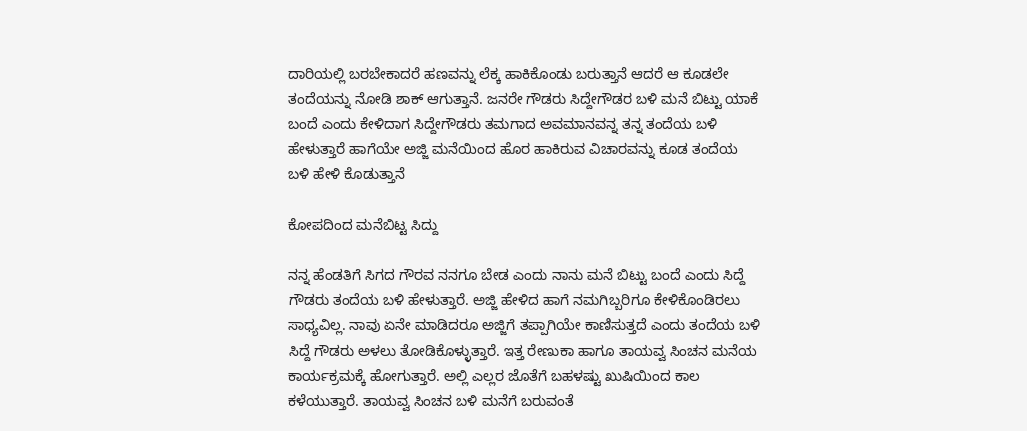ದಾರಿಯಲ್ಲಿ ಬರಬೇಕಾದರೆ ಹಣವನ್ನು ಲೆಕ್ಕ ಹಾಕಿಕೊಂಡು ಬರುತ್ತಾನೆ ಆದರೆ ಆ ಕೂಡಲೇ ತಂದೆಯನ್ನು ನೋಡಿ ಶಾಕ್ ಆಗುತ್ತಾನೆ. ಜನರೇ ಗೌಡರು ಸಿದ್ದೇಗೌಡರ ಬಳಿ ಮನೆ ಬಿಟ್ಟು ಯಾಕೆ ಬಂದೆ ಎಂದು ಕೇಳಿದಾಗ ಸಿದ್ದೇಗೌಡರು ತಮಗಾದ ಅವಮಾನವನ್ನ ತನ್ನ ತಂದೆಯ ಬಳಿ ಹೇಳುತ್ತಾರೆ ಹಾಗೆಯೇ ಅಜ್ಜಿ ಮನೆಯಿಂದ ಹೊರ ಹಾಕಿರುವ ವಿಚಾರವನ್ನು ಕೂಡ ತಂದೆಯ ಬಳಿ ಹೇಳಿ ಕೊಡುತ್ತಾನೆ

ಕೋಪದಿಂದ ಮನೆಬಿಟ್ಟ ಸಿದ್ದು

ನನ್ನ ಹೆಂಡತಿಗೆ ಸಿಗದ ಗೌರವ ನನಗೂ ಬೇಡ ಎಂದು ನಾನು ಮನೆ ಬಿಟ್ಟು ಬಂದೆ ಎಂದು ಸಿದ್ದೆ ಗೌಡರು ತಂದೆಯ ಬಳಿ ಹೇಳುತ್ತಾರೆ. ಅಜ್ಜಿ ಹೇಳಿದ ಹಾಗೆ ನಮಗಿಬ್ಬರಿಗೂ ಕೇಳಿಕೊಂಡಿರಲು ಸಾಧ್ಯವಿಲ್ಲ. ನಾವು ಏನೇ ಮಾಡಿದರೂ ಅಜ್ಜಿಗೆ ತಪ್ಪಾಗಿಯೇ ಕಾಣಿಸುತ್ತದೆ ಎಂದು ತಂದೆಯ ಬಳಿ ಸಿದ್ದೆ ಗೌಡರು ಅಳಲು ತೋಡಿಕೊಳ್ಳುತ್ತಾರೆ. ಇತ್ತ ರೇಣುಕಾ ಹಾಗೂ ತಾಯವ್ವ ಸಿಂಚನ ಮನೆಯ ಕಾರ್ಯಕ್ರಮಕ್ಕೆ ಹೋಗುತ್ತಾರೆ. ಅಲ್ಲಿ ಎಲ್ಲರ ಜೊತೆಗೆ ಬಹಳಷ್ಟು ಖುಷಿಯಿಂದ ಕಾಲ ಕಳೆಯುತ್ತಾರೆ. ತಾಯವ್ವ ಸಿಂಚನ ಬಳಿ ಮನೆಗೆ ಬರುವಂತೆ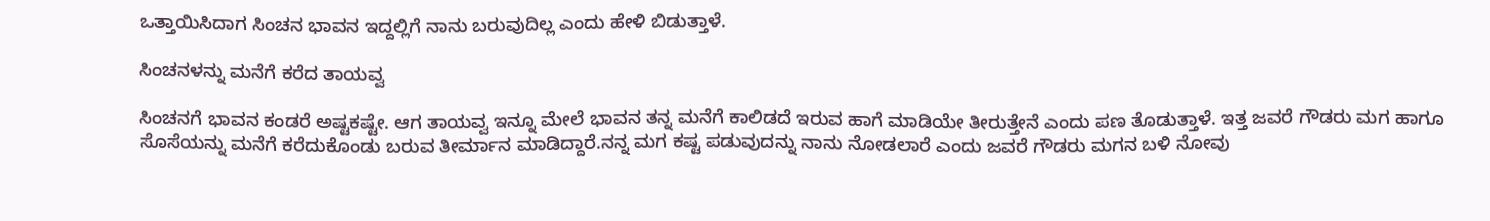ಒತ್ತಾಯಿಸಿದಾಗ ಸಿಂಚನ ಭಾವನ ಇದ್ದಲ್ಲಿಗೆ ನಾನು ಬರುವುದಿಲ್ಲ ಎಂದು ಹೇಳಿ ಬಿಡುತ್ತಾಳೆ.

ಸಿಂಚನಳನ್ನು ಮನೆಗೆ ಕರೆದ ತಾಯವ್ವ

ಸಿಂಚನಗೆ ಭಾವನ ಕಂಡರೆ ಅಷ್ಟಕಷ್ಟೇ. ಆಗ ತಾಯವ್ವ ಇನ್ನೂ ಮೇಲೆ ಭಾವನ ತನ್ನ ಮನೆಗೆ ಕಾಲಿಡದೆ ಇರುವ ಹಾಗೆ ಮಾಡಿಯೇ ತೀರುತ್ತೇನೆ ಎಂದು ಪಣ ತೊಡುತ್ತಾಳೆ. ಇತ್ತ ಜವರೆ ಗೌಡರು ಮಗ ಹಾಗೂ ಸೊಸೆಯನ್ನು ಮನೆಗೆ ಕರೆದುಕೊಂಡು ಬರುವ ತೀರ್ಮಾನ ಮಾಡಿದ್ದಾರೆ.ನನ್ನ ಮಗ ಕಷ್ಟ ಪಡುವುದನ್ನು ನಾನು ನೋಡಲಾರೆ ಎಂದು ಜವರೆ ಗೌಡರು ಮಗನ ಬಳಿ ನೋವು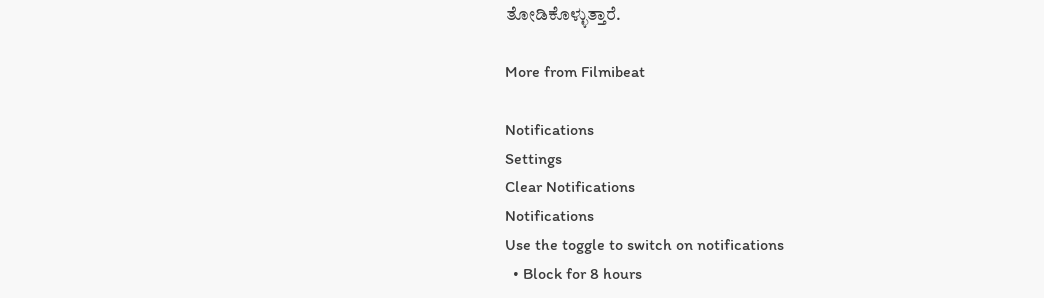ತೋಡಿಕೊಳ್ಳುತ್ತಾರೆ.

More from Filmibeat

Notifications
Settings
Clear Notifications
Notifications
Use the toggle to switch on notifications
  • Block for 8 hours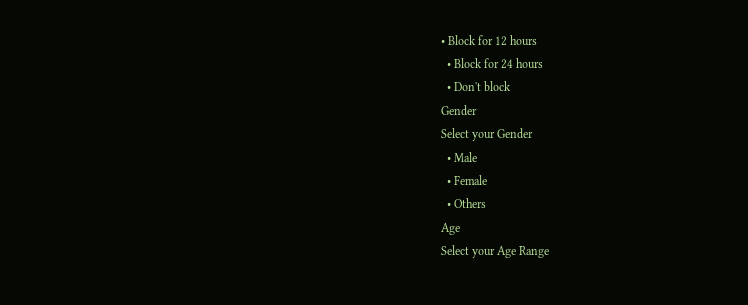• Block for 12 hours
  • Block for 24 hours
  • Don't block
Gender
Select your Gender
  • Male
  • Female
  • Others
Age
Select your Age Range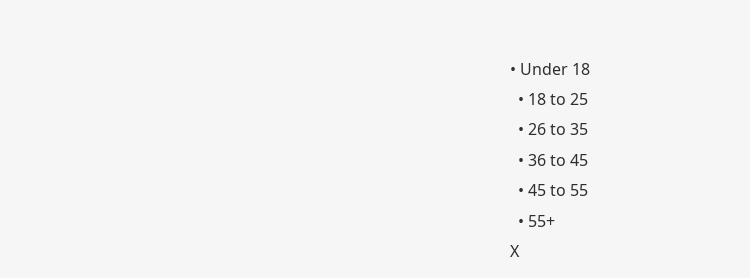• Under 18
  • 18 to 25
  • 26 to 35
  • 36 to 45
  • 45 to 55
  • 55+
X